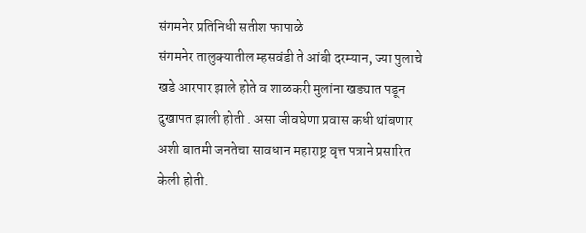संगमनेर प्रतिनिधी सतीश फापाळे
संगमनेर तालुक्यातील म्हसवंडी ते आंबी दरम्यान, ज्या पुलाचे खडे आरपार झाले होते व शाळकरी मुलांना खड्यात पडून दुखापत झाली होती . असा जीवघेणा प्रवास कधी थांबणार अशी बातमी जनतेचा सावधान महाराष्ट्र वृत्त पत्राने प्रसारित केली होती.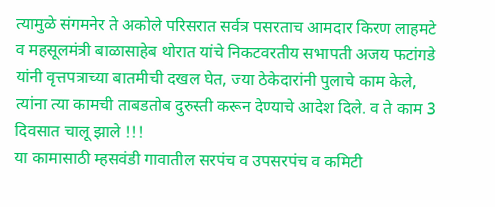त्यामुळे संगमनेर ते अकोले परिसरात सर्वत्र पसरताच आमदार किरण लाहमटे व महसूलमंत्री बाळासाहेब थोरात यांचे निकटवरतीय सभापती अजय फटांगडे यांनी वृत्तपत्राच्या बातमीची दखल घेत, ज्या ठेकेदारांनी पुलाचे काम केले, त्यांना त्या कामची ताबडतोब दुरुस्ती करून देण्याचे आदेश दिले. व ते काम 3 दिवसात चालू झाले !!!
या कामासाठी म्हसवंडी गावातील सरपंच व उपसरपंच व कमिटी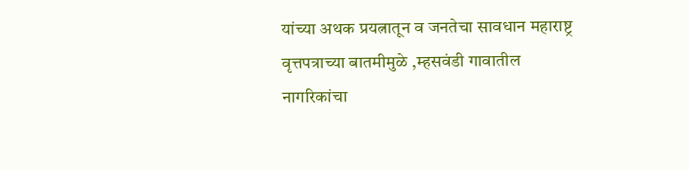यांच्या अथक प्रयत्नातून व जनतेचा सावधान महाराष्ट्र वृत्तपत्राच्या बातमीमुळे ,म्हसवंडी गावातील नागरिकांचा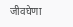जीवघेणा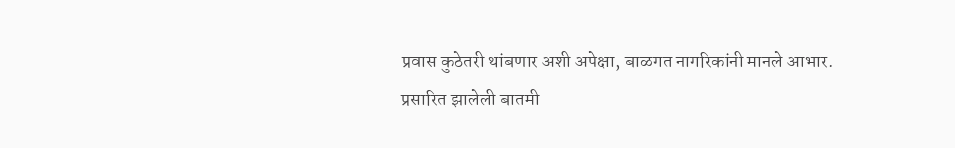प्रवास कुठेतरी थांबणार अशी अपेक्षा, बाळगत नागरिकांनी मानले आभार.
प्रसारित झालेली बातमी